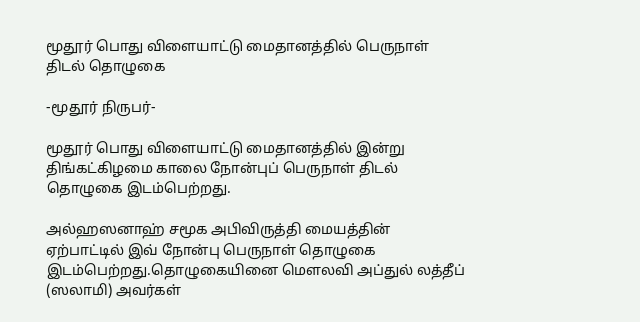மூதூர் பொது விளையாட்டு மைதானத்தில் பெருநாள் திடல் தொழுகை

-மூதூர் நிருபர்-

மூதூர் பொது விளையாட்டு மைதானத்தில் இன்று திங்கட்கிழமை காலை நோன்புப் பெருநாள் திடல் தொழுகை இடம்பெற்றது.

அல்ஹஸனாஹ் சமூக அபிவிருத்தி மையத்தின் ஏற்பாட்டில் இவ் நோன்பு பெருநாள் தொழுகை இடம்பெற்றது.தொழுகையினை மௌலவி அப்துல் லத்தீப் (ஸலாமி) அவர்கள்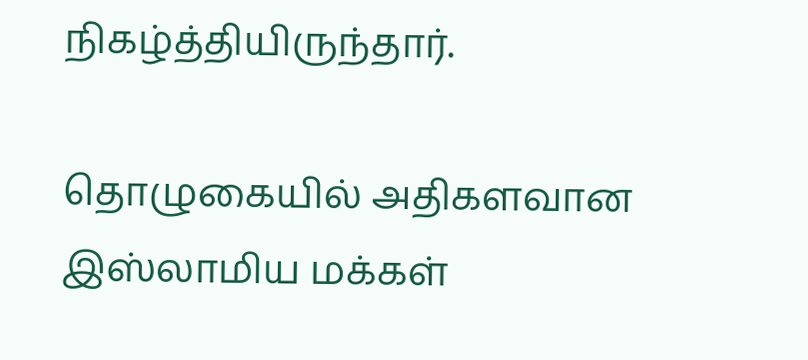நிகழ்த்தியிருந்தார்.

தொழுகையில் அதிகளவான இஸ்லாமிய மக்கள்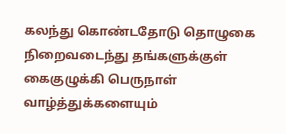கலந்து கொண்டதோடு தொழுகை நிறைவடைந்து தங்களுக்குள் கைகுழுக்கி பெருநாள் வாழ்த்துக்களையும்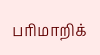பரிமாறிக்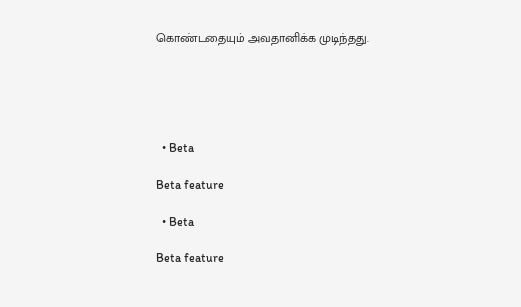கொண்டதையும் அவதானிக்க முடிந்தது.





  • Beta

Beta feature

  • Beta

Beta feature